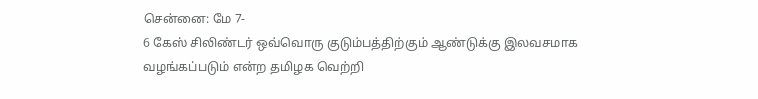சென்னை: மே 7-
6 கேஸ் சிலிண்டர் ஒவ்வொரு குடும்பத்திற்கும் ஆண்டுக்கு இலவசமாக வழங்கப்படும் என்ற தமிழக வெற்றி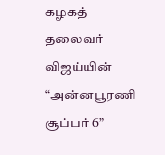கழகத் தலைவர் விஜய்யின் “அன்னபூரணி சூப்பர் 6”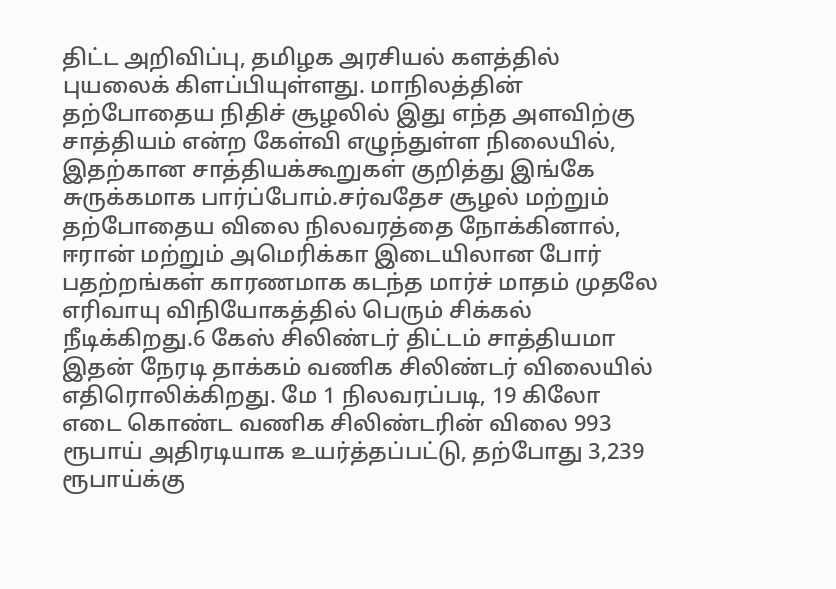திட்ட அறிவிப்பு, தமிழக அரசியல் களத்தில் புயலைக் கிளப்பியுள்ளது. மாநிலத்தின் தற்போதைய நிதிச் சூழலில் இது எந்த அளவிற்கு சாத்தியம் என்ற கேள்வி எழுந்துள்ள நிலையில், இதற்கான சாத்தியக்கூறுகள் குறித்து இங்கே சுருக்கமாக பார்ப்போம்.சர்வதேச சூழல் மற்றும் தற்போதைய விலை நிலவரத்தை நோக்கினால், ஈரான் மற்றும் அமெரிக்கா இடையிலான போர் பதற்றங்கள் காரணமாக கடந்த மார்ச் மாதம் முதலே எரிவாயு விநியோகத்தில் பெரும் சிக்கல் நீடிக்கிறது.6 கேஸ் சிலிண்டர் திட்டம் சாத்தியமா இதன் நேரடி தாக்கம் வணிக சிலிண்டர் விலையில் எதிரொலிக்கிறது. மே 1 நிலவரப்படி, 19 கிலோ எடை கொண்ட வணிக சிலிண்டரின் விலை 993 ரூபாய் அதிரடியாக உயர்த்தப்பட்டு, தற்போது 3,239 ரூபாய்க்கு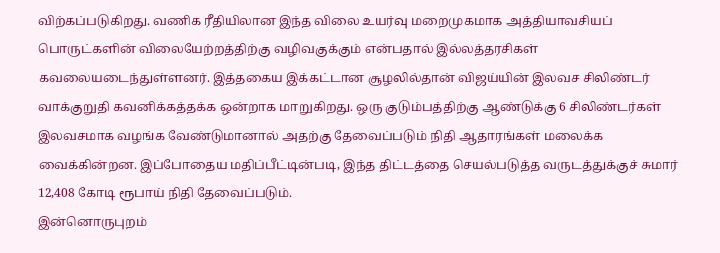விற்கப்படுகிறது. வணிக ரீதியிலான இந்த விலை உயர்வு மறைமுகமாக அத்தியாவசியப் பொருட்களின் விலையேற்றத்திற்கு வழிவகுக்கும் என்பதால் இல்லத்தரசிகள் கவலையடைந்துள்ளனர். இத்தகைய இக்கட்டான சூழலில்தான் விஜய்யின் இலவச சிலிண்டர் வாக்குறுதி கவனிக்கத்தக்க ஒன்றாக மாறுகிறது. ஒரு குடும்பத்திற்கு ஆண்டுக்கு 6 சிலிண்டர்கள் இலவசமாக வழங்க வேண்டுமானால் அதற்கு தேவைப்படும் நிதி ஆதாரங்கள் மலைக்க வைக்கின்றன. இப்போதைய மதிப்பீட்டின்படி, இந்த திட்டத்தை செயல்படுத்த வருடத்துக்குச் சுமார் 12,408 கோடி ரூபாய் நிதி தேவைப்படும்.
இன்னொருபுறம்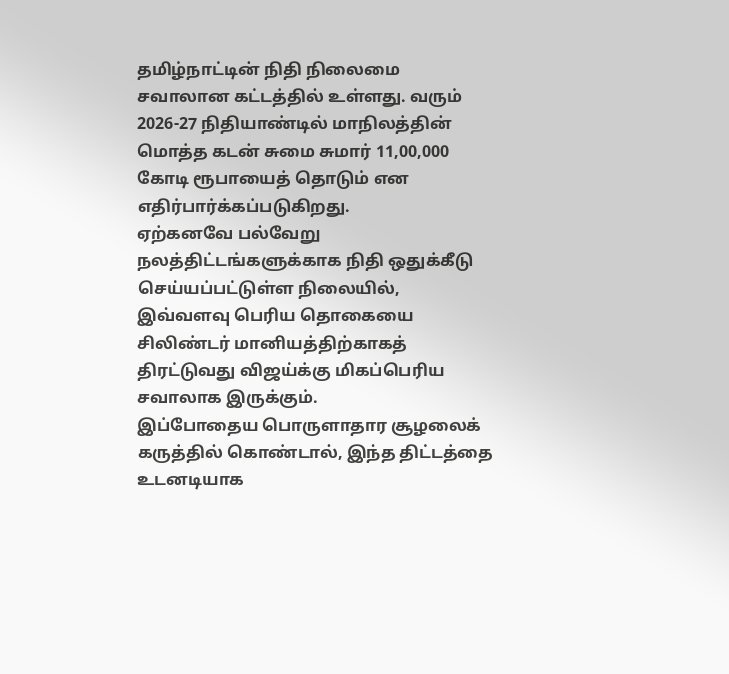தமிழ்நாட்டின் நிதி நிலைமை சவாலான கட்டத்தில் உள்ளது. வரும் 2026-27 நிதியாண்டில் மாநிலத்தின் மொத்த கடன் சுமை சுமார் 11,00,000 கோடி ரூபாயைத் தொடும் என எதிர்பார்க்கப்படுகிறது.
ஏற்கனவே பல்வேறு நலத்திட்டங்களுக்காக நிதி ஒதுக்கீடு செய்யப்பட்டுள்ள நிலையில், இவ்வளவு பெரிய தொகையை சிலிண்டர் மானியத்திற்காகத் திரட்டுவது விஜய்க்கு மிகப்பெரிய சவாலாக இருக்கும்.
இப்போதைய பொருளாதார சூழலைக் கருத்தில் கொண்டால், இந்த திட்டத்தை உடனடியாக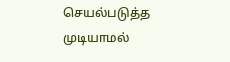செயல்படுத்த முடியாமல்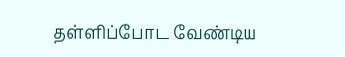தள்ளிப்போட வேண்டிய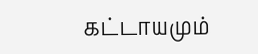கட்டாயமும்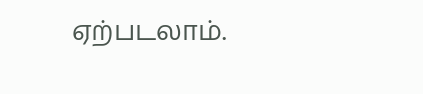ஏற்படலாம்.